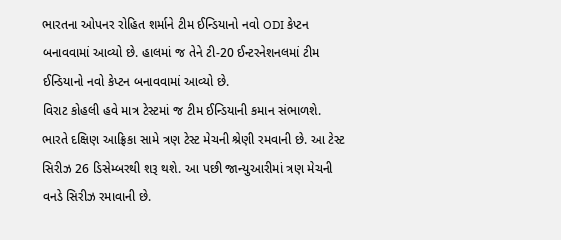ભારતના ઓપનર રોહિત શર્માને ટીમ ઈન્ડિયાનો નવો ODI કેપ્ટન બનાવવામાં આવ્યો છે. હાલમાં જ તેને ટી-20 ઈન્ટરનેશનલમાં ટીમ ઈન્ડિયાનો નવો કેપ્ટન બનાવવામાં આવ્યો છે.
વિરાટ કોહલી હવે માત્ર ટેસ્ટમાં જ ટીમ ઈન્ડિયાની કમાન સંભાળશે. ભારતે દક્ષિણ આફ્રિકા સામે ત્રણ ટેસ્ટ મેચની શ્રેણી રમવાની છે. આ ટેસ્ટ સિરીઝ 26 ડિસેમ્બરથી શરૂ થશે. આ પછી જાન્યુઆરીમાં ત્રણ મેચની વનડે સિરીઝ રમાવાની છે.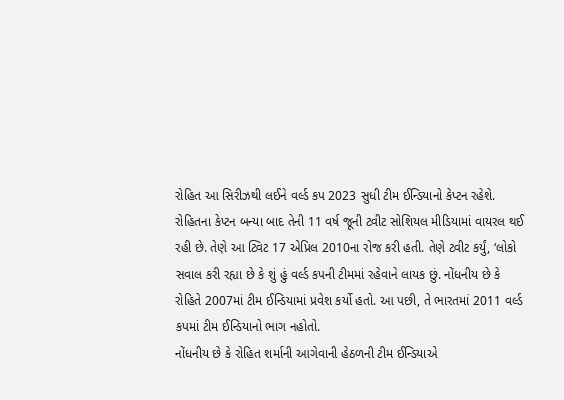રોહિત આ સિરીઝથી લઈને વર્લ્ડ કપ 2023 સુધી ટીમ ઈન્ડિયાનો કેપ્ટન રહેશે.
રોહિતના કેપ્ટન બન્યા બાદ તેની 11 વર્ષ જૂની ટ્વીટ સોશિયલ મીડિયામાં વાયરલ થઈ રહી છે. તેણે આ ટ્વિટ 17 એપ્રિલ 2010ના રોજ કરી હતી. તેણે ટ્વીટ કર્યું, ‘લોકો સવાલ કરી રહ્યા છે કે શું હું વર્લ્ડ કપની ટીમમાં રહેવાને લાયક છું. નોંધનીય છે કે રોહિતે 2007માં ટીમ ઈન્ડિયામાં પ્રવેશ કર્યો હતો. આ પછી, તે ભારતમાં 2011 વર્લ્ડ કપમાં ટીમ ઈન્ડિયાનો ભાગ નહોતો.
નોંધનીય છે કે રોહિત શર્માની આગેવાની હેઠળની ટીમ ઈન્ડિયાએ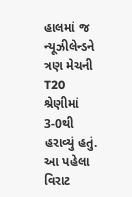હાલમાં જ ન્યૂઝીલેન્ડને ત્રણ મેચની T20 શ્રેણીમાં 3-0થી હરાવ્યું હતું. આ પહેલા વિરાટ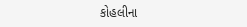કોહલીના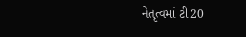નેતૃત્વમાં ટી20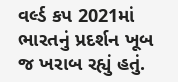વર્લ્ડ કપ 2021માં ભારતનું પ્રદર્શન ખૂબ જ ખરાબ રહ્યું હતું.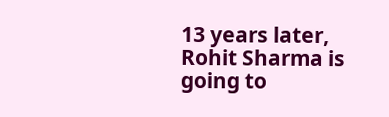13 years later, Rohit Sharma is going to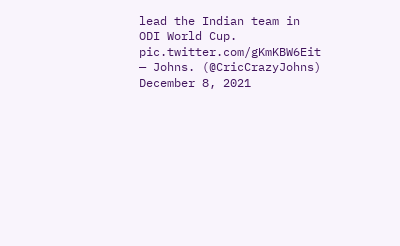lead the Indian team in ODI World Cup. pic.twitter.com/gKmKBW6Eit
— Johns. (@CricCrazyJohns) December 8, 2021